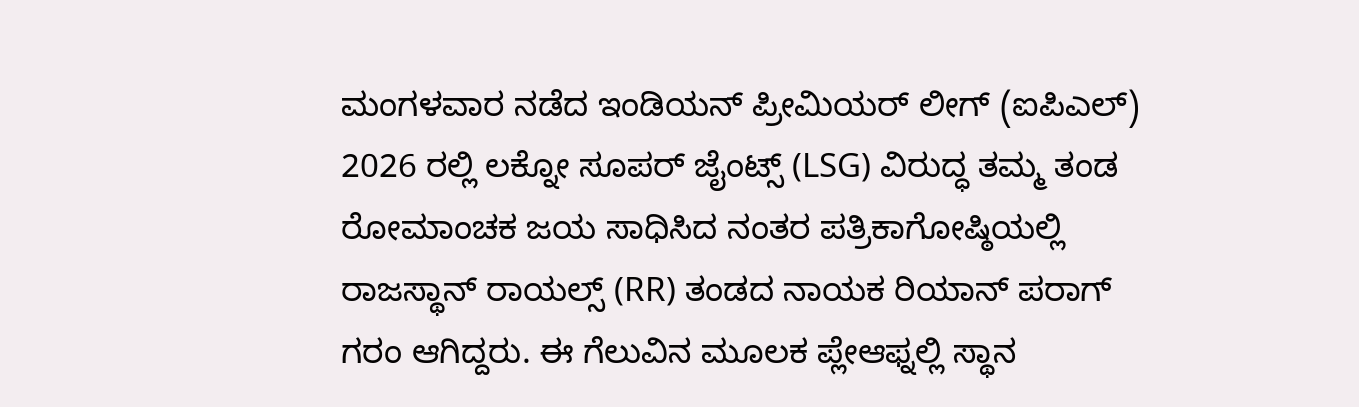ಮಂಗಳವಾರ ನಡೆದ ಇಂಡಿಯನ್ ಪ್ರೀಮಿಯರ್ ಲೀಗ್ (ಐಪಿಎಲ್) 2026 ರಲ್ಲಿ ಲಕ್ನೋ ಸೂಪರ್ ಜೈಂಟ್ಸ್ (LSG) ವಿರುದ್ಧ ತಮ್ಮ ತಂಡ ರೋಮಾಂಚಕ ಜಯ ಸಾಧಿಸಿದ ನಂತರ ಪತ್ರಿಕಾಗೋಷ್ಠಿಯಲ್ಲಿ ರಾಜಸ್ಥಾನ್ ರಾಯಲ್ಸ್ (RR) ತಂಡದ ನಾಯಕ ರಿಯಾನ್ ಪರಾಗ್ ಗರಂ ಆಗಿದ್ದರು. ಈ ಗೆಲುವಿನ ಮೂಲಕ ಪ್ಲೇಆಫ್ನಲ್ಲಿ ಸ್ಥಾನ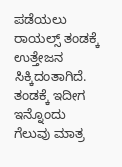ಪಡೆಯಲು ರಾಯಲ್ಸ್ ತಂಡಕ್ಕೆ ಉತ್ತೇಜನ ಸಿಕ್ಕಿದಂತಾಗಿದೆ. ತಂಡಕ್ಕೆ ಇದೀಗ ಇನ್ನೊಂದು ಗೆಲುವು ಮಾತ್ರ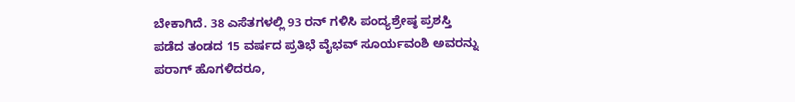ಬೇಕಾಗಿದೆ. 38 ಎಸೆತಗಳಲ್ಲಿ 93 ರನ್ ಗಳಿಸಿ ಪಂದ್ಯಶ್ರೇಷ್ಠ ಪ್ರಶಸ್ತಿ ಪಡೆದ ತಂಡದ 15 ವರ್ಷದ ಪ್ರತಿಭೆ ವೈಭವ್ ಸೂರ್ಯವಂಶಿ ಅವರನ್ನು ಪರಾಗ್ ಹೊಗಳಿದರೂ,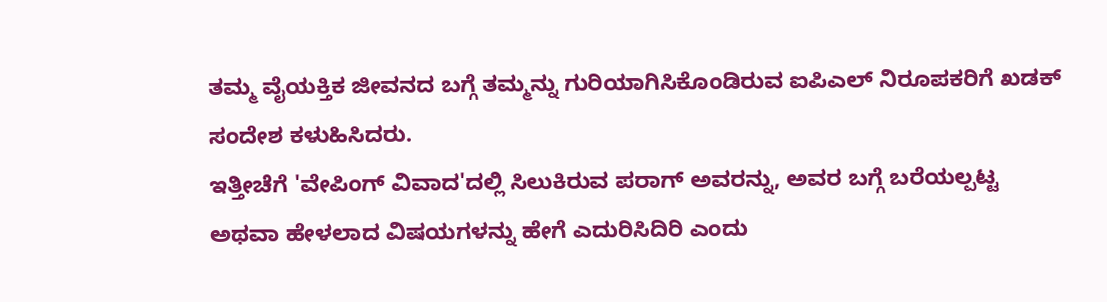ತಮ್ಮ ವೈಯಕ್ತಿಕ ಜೀವನದ ಬಗ್ಗೆ ತಮ್ಮನ್ನು ಗುರಿಯಾಗಿಸಿಕೊಂಡಿರುವ ಐಪಿಎಲ್ ನಿರೂಪಕರಿಗೆ ಖಡಕ್ ಸಂದೇಶ ಕಳುಹಿಸಿದರು.
ಇತ್ತೀಚೆಗೆ 'ವೇಪಿಂಗ್ ವಿವಾದ'ದಲ್ಲಿ ಸಿಲುಕಿರುವ ಪರಾಗ್ ಅವರನ್ನು, ಅವರ ಬಗ್ಗೆ ಬರೆಯಲ್ಪಟ್ಟ ಅಥವಾ ಹೇಳಲಾದ ವಿಷಯಗಳನ್ನು ಹೇಗೆ ಎದುರಿಸಿದಿರಿ ಎಂದು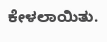ಕೇಳಲಾಯಿತು.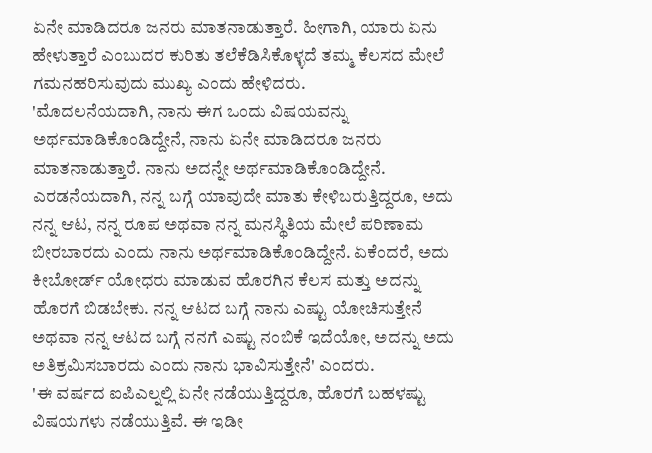ಏನೇ ಮಾಡಿದರೂ ಜನರು ಮಾತನಾಡುತ್ತಾರೆ. ಹೀಗಾಗಿ, ಯಾರು ಏನು ಹೇಳುತ್ತಾರೆ ಎಂಬುದರ ಕುರಿತು ತಲೆಕೆಡಿಸಿಕೊಳ್ಳದೆ ತಮ್ಮ ಕೆಲಸದ ಮೇಲೆ ಗಮನಹರಿಸುವುದು ಮುಖ್ಯ ಎಂದು ಹೇಳಿದರು.
'ಮೊದಲನೆಯದಾಗಿ, ನಾನು ಈಗ ಒಂದು ವಿಷಯವನ್ನು ಅರ್ಥಮಾಡಿಕೊಂಡಿದ್ದೇನೆ, ನಾನು ಏನೇ ಮಾಡಿದರೂ ಜನರು ಮಾತನಾಡುತ್ತಾರೆ. ನಾನು ಅದನ್ನೇ ಅರ್ಥಮಾಡಿಕೊಂಡಿದ್ದೇನೆ. ಎರಡನೆಯದಾಗಿ, ನನ್ನ ಬಗ್ಗೆ ಯಾವುದೇ ಮಾತು ಕೇಳಿಬರುತ್ತಿದ್ದರೂ, ಅದು ನನ್ನ ಆಟ, ನನ್ನ ರೂಪ ಅಥವಾ ನನ್ನ ಮನಸ್ಥಿತಿಯ ಮೇಲೆ ಪರಿಣಾಮ ಬೀರಬಾರದು ಎಂದು ನಾನು ಅರ್ಥಮಾಡಿಕೊಂಡಿದ್ದೇನೆ. ಏಕೆಂದರೆ, ಅದು ಕೀಬೋರ್ಡ್ ಯೋಧರು ಮಾಡುವ ಹೊರಗಿನ ಕೆಲಸ ಮತ್ತು ಅದನ್ನು ಹೊರಗೆ ಬಿಡಬೇಕು. ನನ್ನ ಆಟದ ಬಗ್ಗೆ ನಾನು ಎಷ್ಟು ಯೋಚಿಸುತ್ತೇನೆ ಅಥವಾ ನನ್ನ ಆಟದ ಬಗ್ಗೆ ನನಗೆ ಎಷ್ಟು ನಂಬಿಕೆ ಇದೆಯೋ, ಅದನ್ನು ಅದು ಅತಿಕ್ರಮಿಸಬಾರದು ಎಂದು ನಾನು ಭಾವಿಸುತ್ತೇನೆ' ಎಂದರು.
'ಈ ವರ್ಷದ ಐಪಿಎಲ್ನಲ್ಲಿ ಏನೇ ನಡೆಯುತ್ತಿದ್ದರೂ, ಹೊರಗೆ ಬಹಳಷ್ಟು ವಿಷಯಗಳು ನಡೆಯುತ್ತಿವೆ. ಈ ಇಡೀ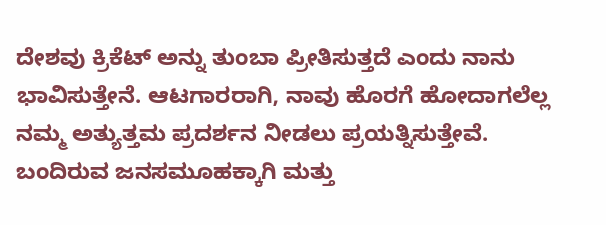ದೇಶವು ಕ್ರಿಕೆಟ್ ಅನ್ನು ತುಂಬಾ ಪ್ರೀತಿಸುತ್ತದೆ ಎಂದು ನಾನು ಭಾವಿಸುತ್ತೇನೆ. ಆಟಗಾರರಾಗಿ, ನಾವು ಹೊರಗೆ ಹೋದಾಗಲೆಲ್ಲ ನಮ್ಮ ಅತ್ಯುತ್ತಮ ಪ್ರದರ್ಶನ ನೀಡಲು ಪ್ರಯತ್ನಿಸುತ್ತೇವೆ. ಬಂದಿರುವ ಜನಸಮೂಹಕ್ಕಾಗಿ ಮತ್ತು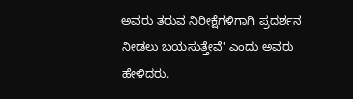ಅವರು ತರುವ ನಿರೀಕ್ಷೆಗಳಿಗಾಗಿ ಪ್ರದರ್ಶನ ನೀಡಲು ಬಯಸುತ್ತೇವೆ' ಎಂದು ಅವರು ಹೇಳಿದರು.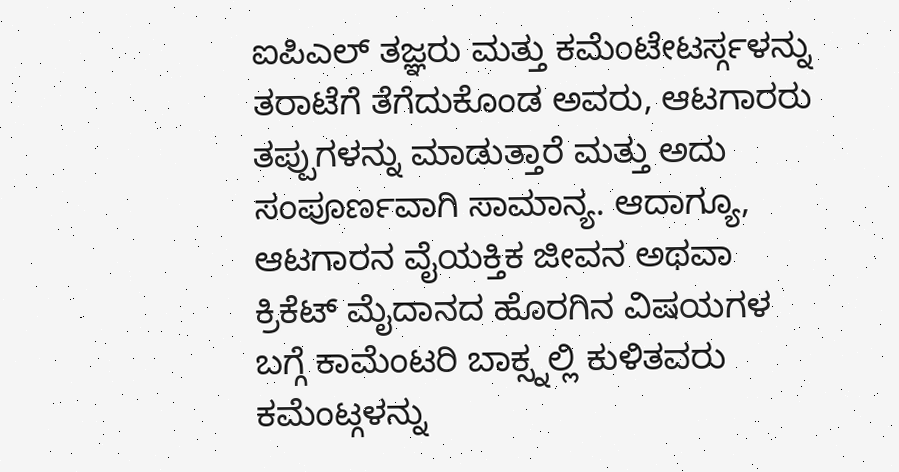ಐಪಿಎಲ್ ತಜ್ಞರು ಮತ್ತು ಕಮೆಂಟೇಟರ್ಸ್ಗಳನ್ನು ತರಾಟೆಗೆ ತೆಗೆದುಕೊಂಡ ಅವರು, ಆಟಗಾರರು ತಪ್ಪುಗಳನ್ನು ಮಾಡುತ್ತಾರೆ ಮತ್ತು ಅದು ಸಂಪೂರ್ಣವಾಗಿ ಸಾಮಾನ್ಯ. ಆದಾಗ್ಯೂ, ಆಟಗಾರನ ವೈಯಕ್ತಿಕ ಜೀವನ ಅಥವಾ ಕ್ರಿಕೆಟ್ ಮೈದಾನದ ಹೊರಗಿನ ವಿಷಯಗಳ ಬಗ್ಗೆ ಕಾಮೆಂಟರಿ ಬಾಕ್ಸ್ನಲ್ಲಿ ಕುಳಿತವರು ಕಮೆಂಟ್ಗಳನ್ನು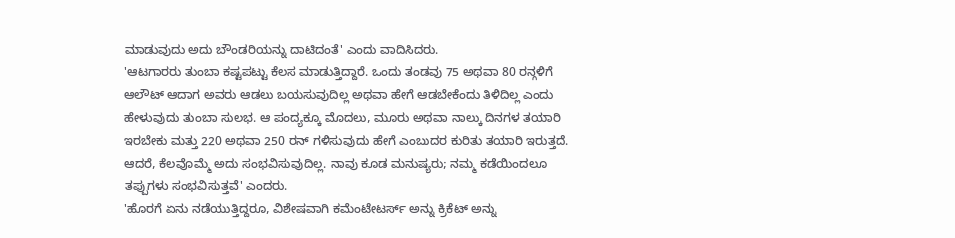ಮಾಡುವುದು ಅದು ಬೌಂಡರಿಯನ್ನು ದಾಟಿದಂತೆ' ಎಂದು ವಾದಿಸಿದರು.
'ಆಟಗಾರರು ತುಂಬಾ ಕಷ್ಟಪಟ್ಟು ಕೆಲಸ ಮಾಡುತ್ತಿದ್ದಾರೆ. ಒಂದು ತಂಡವು 75 ಅಥವಾ 80 ರನ್ಗಳಿಗೆ ಆಲೌಟ್ ಆದಾಗ ಅವರು ಆಡಲು ಬಯಸುವುದಿಲ್ಲ ಅಥವಾ ಹೇಗೆ ಆಡಬೇಕೆಂದು ತಿಳಿದಿಲ್ಲ ಎಂದು ಹೇಳುವುದು ತುಂಬಾ ಸುಲಭ. ಆ ಪಂದ್ಯಕ್ಕೂ ಮೊದಲು, ಮೂರು ಅಥವಾ ನಾಲ್ಕು ದಿನಗಳ ತಯಾರಿ ಇರಬೇಕು ಮತ್ತು 220 ಅಥವಾ 250 ರನ್ ಗಳಿಸುವುದು ಹೇಗೆ ಎಂಬುದರ ಕುರಿತು ತಯಾರಿ ಇರುತ್ತದೆ. ಆದರೆ, ಕೆಲವೊಮ್ಮೆ ಅದು ಸಂಭವಿಸುವುದಿಲ್ಲ. ನಾವು ಕೂಡ ಮನುಷ್ಯರು; ನಮ್ಮ ಕಡೆಯಿಂದಲೂ ತಪ್ಪುಗಳು ಸಂಭವಿಸುತ್ತವೆ' ಎಂದರು.
'ಹೊರಗೆ ಏನು ನಡೆಯುತ್ತಿದ್ದರೂ, ವಿಶೇಷವಾಗಿ ಕಮೆಂಟೇಟರ್ಸ್ ಅನ್ನು ಕ್ರಿಕೆಟ್ ಅನ್ನು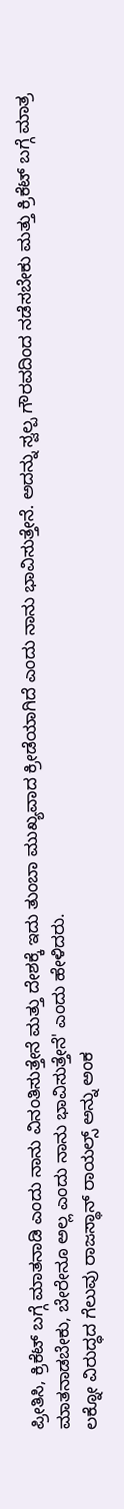ಪ್ರೀತಿಸಿ, ಕ್ರಿಕೆಟ್ ಬಗ್ಗೆ ಮಾತನಾಡಿ ಎಂದು ನಾನು ವಿನಂತಿಸುತ್ತೇನೆ ಮತ್ತು ದೇಶಕ್ಕೆ ಇದು ತುಂಬಾ ಮುಖ್ಯವಾದ ಕ್ರೀಡೆಯಾಗಿದೆ ಎಂದು ನಾನು ಭಾವಿಸುತ್ತೇನೆ. ಅದನ್ನು ಸ್ವಲ್ಪ ಗೌರವದಿಂದ ನಡೆಸಬೇಕು ಮತ್ತು ಕ್ರಿಕೆಟ್ ಬಗ್ಗೆ ಮಾತ್ರ ಮಾತನಾಡಬೇಕು, ಬೇರೇನೂ ಅಲ್ಲ ಎಂದು ನಾನು ಭಾವಿಸುತ್ತೇನೆ' ಎಂದು ಹೇಳಿದರು.
ಲಕ್ನೋ ವಿರುದ್ಧದ ಗೆಲುವು ರಾಜಸ್ಥಾನ್ ರಾಯಲ್ಸ್ ಅನ್ನು ಅಂಕ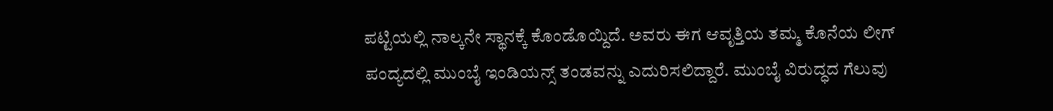ಪಟ್ಟಿಯಲ್ಲಿ ನಾಲ್ಕನೇ ಸ್ಥಾನಕ್ಕೆ ಕೊಂಡೊಯ್ದಿದೆ. ಅವರು ಈಗ ಆವೃತ್ತಿಯ ತಮ್ಮ ಕೊನೆಯ ಲೀಗ್ ಪಂದ್ಯದಲ್ಲಿ ಮುಂಬೈ ಇಂಡಿಯನ್ಸ್ ತಂಡವನ್ನು ಎದುರಿಸಲಿದ್ದಾರೆ. ಮುಂಬೈ ವಿರುದ್ಧದ ಗೆಲುವು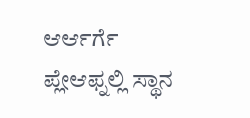ಆರ್ಆರ್ಗೆ ಪ್ಲೇಆಫ್ನಲ್ಲಿ ಸ್ಥಾನ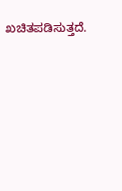ಖಚಿತಪಡಿಸುತ್ತದೆ.